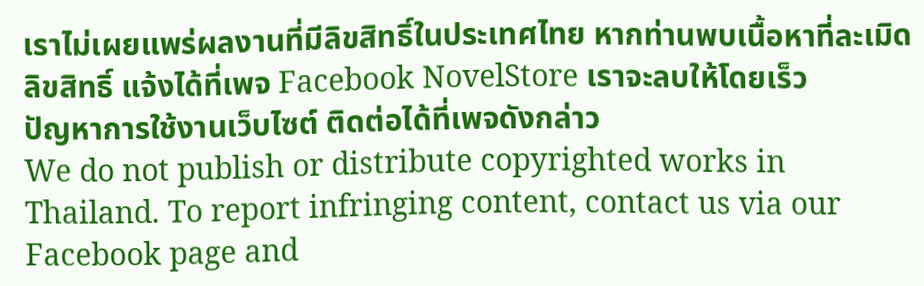เราไม่เผยแพร่ผลงานที่มีลิขสิทธิ์ในประเทศไทย หากท่านพบเนื้อหาที่ละเมิดลิขสิทธิ์ แจ้งได้ที่เพจ Facebook NovelStore เราจะลบให้โดยเร็ว
ปัญหาการใช้งานเว็บไซต์ ติดต่อได้ที่เพจดังกล่าว
We do not publish or distribute copyrighted works in Thailand. To report infringing content, contact us via our Facebook page and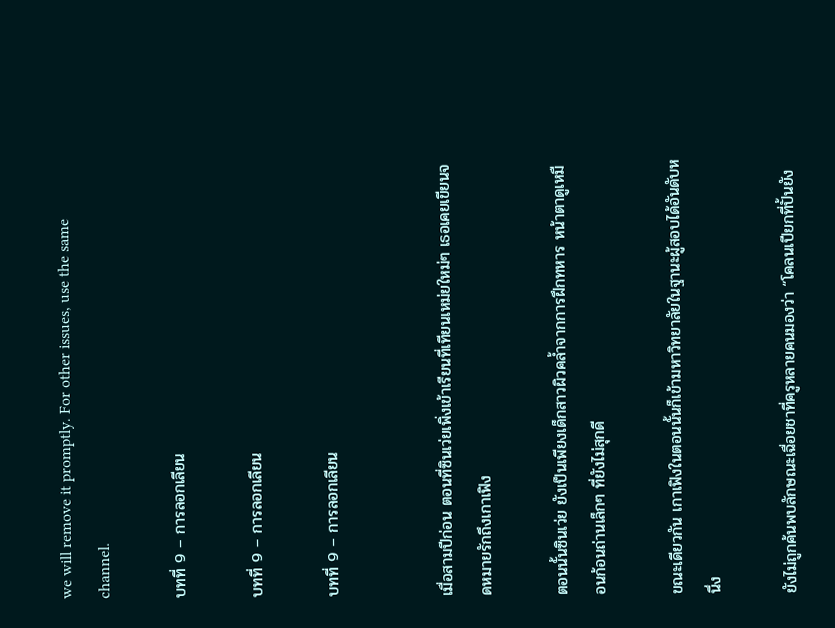we will remove it promptly. For other issues, use the same channel.

บทที่ 9 – การลอกเลียน

บทที่ 9 – การลอกเลียน

บทที่ 9 – การลอกเลียน


เมื่อสามปีก่อน ตอนที่ซินเว่ยเพิ่งเข้าเรียนที่เทียนเหม่ยใหม่ๆ เธอเคยเขียนจดหมายรักถึงเกาเฟิง

ตอนนั้นซินเว่ย ยังเป็นเพียงเด็กสาวผิวคล้ำจากการฝึกทหาร หน้าตาดูเหมือนก้อนถ่านเล็กๆ ที่ยังไม่สุกดี

ขณะเดียวกัน เกาเฟิงในตอนนั้นก็เข้ามหาวิทยาลัยในฐานะผู้สอบได้อันดับหนึ่ง

ยังไม่ถูกค้นพบลักษณะเฉื่อยชาที่ครูหลายคนมองว่า “โคลนเปียกที่ปั้นยัง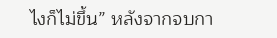ไงก็ไม่ขึ้น” หลังจากจบกา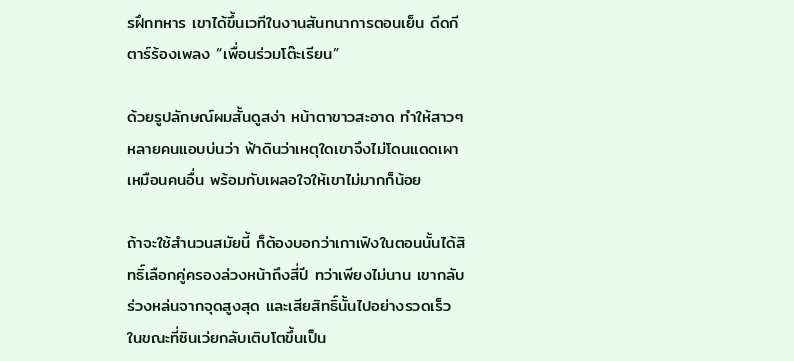รฝึกทหาร เขาได้ขึ้นเวทีในงานสันทนาการตอนเย็น ดีดกีตาร์ร้องเพลง “เพื่อนร่วมโต๊ะเรียน”

ด้วยรูปลักษณ์ผมสั้นดูสง่า หน้าตาขาวสะอาด ทำให้สาวๆ หลายคนแอบบ่นว่า ฟ้าดินว่าเหตุใดเขาจึงไม่โดนแดดเผาเหมือนคนอื่น พร้อมกับเผลอใจให้เขาไม่มากก็น้อย

ถ้าจะใช้สำนวนสมัยนี้ ก็ต้องบอกว่าเกาเฟิงในตอนนั้นได้สิทธิ์เลือกคู่ครองล่วงหน้าถึงสี่ปี ทว่าเพียงไม่นาน เขากลับร่วงหล่นจากจุดสูงสุด และเสียสิทธิ์นั้นไปอย่างรวดเร็ว ในขณะที่ซินเว่ยกลับเติบโตขึ้นเป็น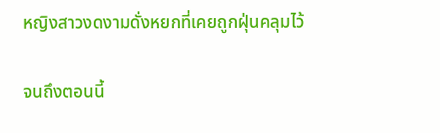หญิงสาวงดงามดั่งหยกที่เคยถูกฝุ่นคลุมไว้

จนถึงตอนนี้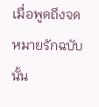เมื่อพูดถึงจดหมายรักฉบับนั้น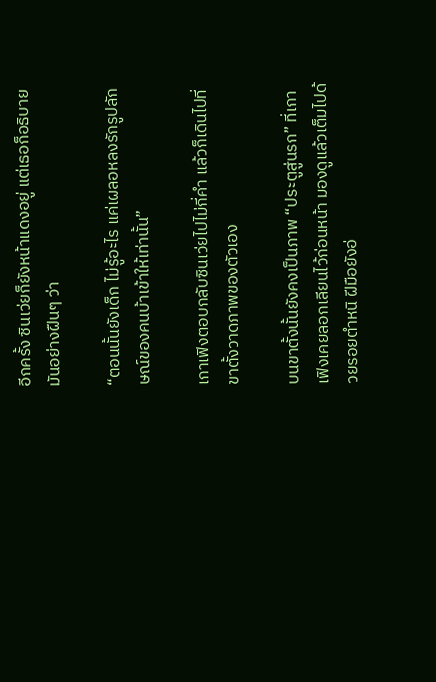อีกครั้ง ซินเว่ยก็ยังหน้าแดงอยู่ แต่เธอก็อธิบายมันอย่างฝืนๆ ว่า

“ตอนนั้นยังเด็ก ไม่รู้อะไร แค่เผลอหลงรักรูปลักษณ์ของคนบ้าเข้าให้เท่านั้น”

เกาเฟิงตอบกลับซินเว่ยไปไม่กี่คำ แล้วก็เดินไปที่ขาตั้งวาดภาพของตัวเอง

บนขาตั้งนั้นยังคงเป็นภาพ “ประตูสู่นรก” ที่เกาเฟิงเคยลอกเลียนไว้ก่อนหน้า มองดูแล้วเต็มไปด้วยรอยตำหนิ ฝีมือยังอ่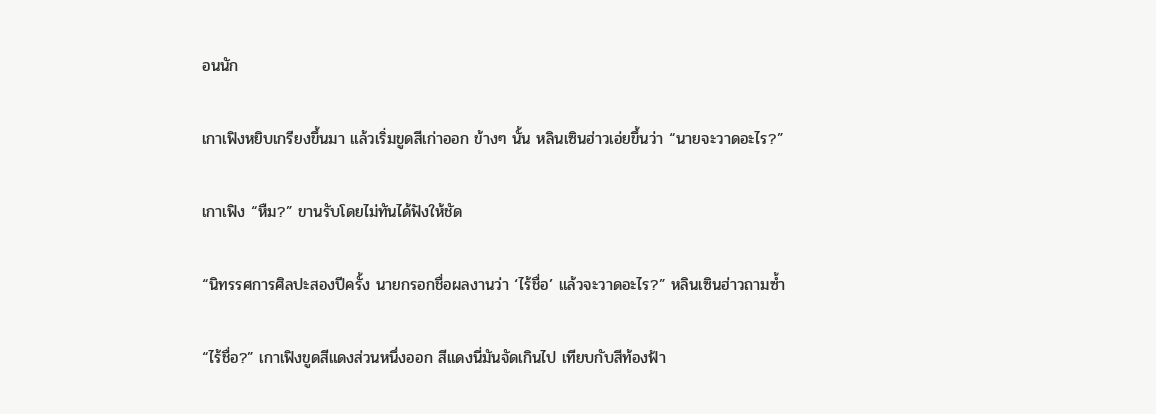อนนัก

เกาเฟิงหยิบเกรียงขึ้นมา แล้วเริ่มขูดสีเก่าออก ข้างๆ นั้น หลินเซินฮ่าวเอ่ยขึ้นว่า “นายจะวาดอะไร?”

เกาเฟิง “หืม?” ขานรับโดยไม่ทันได้ฟังให้ชัด

“นิทรรศการศิลปะสองปีครั้ง นายกรอกชื่อผลงานว่า ‘ไร้ชื่อ’ แล้วจะวาดอะไร?” หลินเซินฮ่าวถามซ้ำ

“ไร้ชื่อ?” เกาเฟิงขูดสีแดงส่วนหนึ่งออก สีแดงนี่มันจัดเกินไป เทียบกับสีท้องฟ้า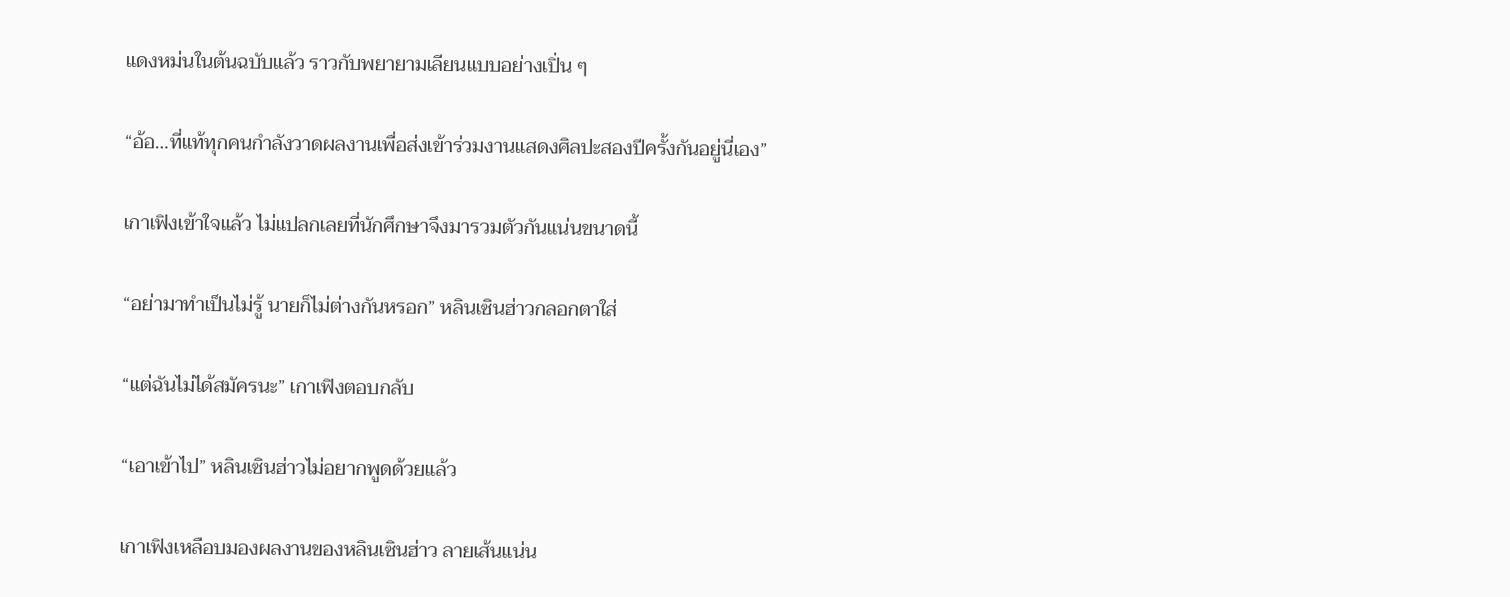แดงหม่นในต้นฉบับแล้ว ราวกับพยายามเลียนแบบอย่างเปิ่น ๆ

“อ้อ…ที่แท้ทุกคนกำลังวาดผลงานเพื่อส่งเข้าร่วมงานแสดงศิลปะสองปีครั้งกันอยู่นี่เอง”

เกาเฟิงเข้าใจแล้ว ไม่แปลกเลยที่นักศึกษาจึงมารวมตัวกันแน่นขนาดนี้

“อย่ามาทำเป็นไม่รู้ นายก็ไม่ต่างกันหรอก” หลินเซินฮ่าวกลอกตาใส่

“แต่ฉันไม่ได้สมัครนะ” เกาเฟิงตอบกลับ

“เอาเข้าไป” หลินเซินฮ่าวไม่อยากพูดด้วยแล้ว

เกาเฟิงเหลือบมองผลงานของหลินเซินฮ่าว ลายเส้นแน่น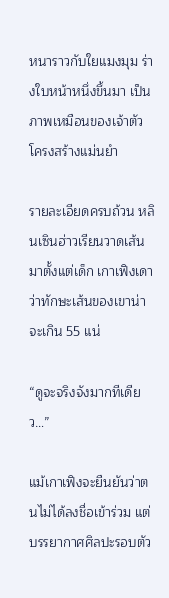หนาราวกับใยแมงมุม ร่างใบหน้าหนึ่งขึ้นมา เป็นภาพเหมือนของเจ้าตัว โครงสร้างแม่นยำ

รายละเอียดครบถ้วน หลินเซินฮ่าวเรียนวาดเส้นมาตั้งแต่เด็ก เกาเฟิงเดาว่าทักษะเส้นของเขาน่าจะเกิน 55 แน่

“ดูจะจริงจังมากทีเดียว…”

แม้เกาเฟิงจะยืนยันว่าตนไม่ได้ลงชื่อเข้าร่วม แต่บรรยากาศศิลปะรอบตัว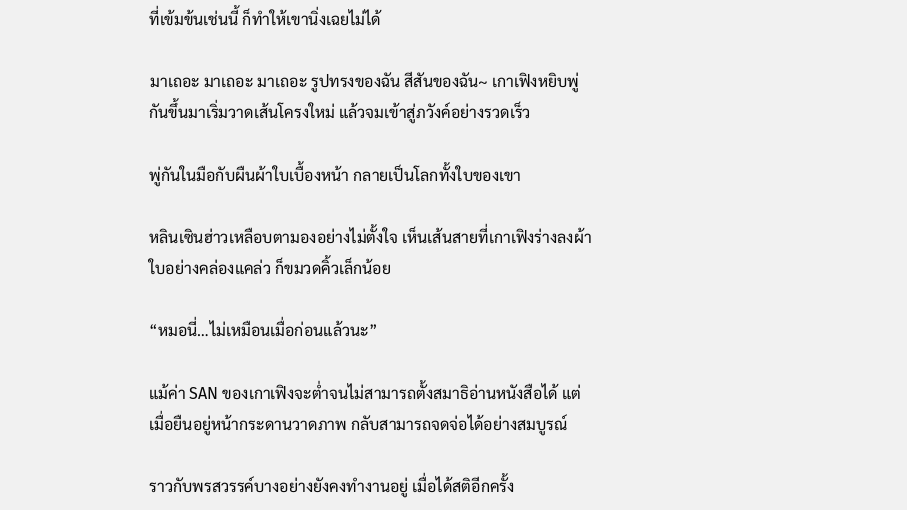ที่เข้มข้นเช่นนี้ ก็ทำให้เขานิ่งเฉยไม่ได้

มาเถอะ มาเถอะ มาเถอะ รูปทรงของฉัน สีสันของฉัน~ เกาเฟิงหยิบพู่กันขึ้นมาเริ่มวาดเส้นโครงใหม่ แล้วจมเข้าสู่ภวังค์อย่างรวดเร็ว

พู่กันในมือกับผืนผ้าใบเบื้องหน้า กลายเป็นโลกทั้งใบของเขา

หลินเซินฮ่าวเหลือบตามองอย่างไม่ตั้งใจ เห็นเส้นสายที่เกาเฟิงร่างลงผ้าใบอย่างคล่องแคล่ว ก็ขมวดคิ้วเล็กน้อย

“หมอนี่…ไม่เหมือนเมื่อก่อนแล้วนะ”

แม้ค่า SAN ของเกาเฟิงจะต่ำจนไม่สามารถตั้งสมาธิอ่านหนังสือได้ แต่เมื่อยืนอยู่หน้ากระดานวาดภาพ กลับสามารถจดจ่อได้อย่างสมบูรณ์

ราวกับพรสวรรค์บางอย่างยังคงทำงานอยู่ เมื่อได้สติอีกครั้ง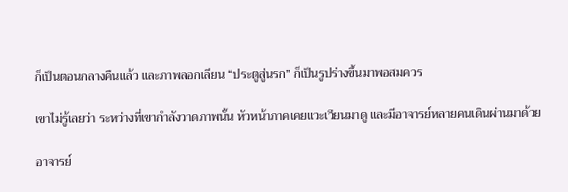ก็เป็นตอนกลางคืนแล้ว และภาพลอกเลียน “ประตูสู่นรก” ก็เป็นรูปร่างขึ้นมาพอสมควร

เขาไม่รู้เลยว่า ระหว่างที่เขากำลังวาดภาพนั้น หัวหน้าภาคเคยแวะเวียนมาดู และมีอาจารย์หลายคนเดินผ่านมาด้วย

อาจารย์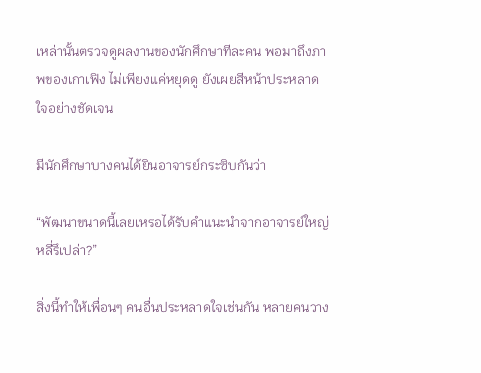เหล่านั้นตรวจดูผลงานของนักศึกษาทีละคน พอมาถึงภาพของเกาเฟิง ไม่เพียงแค่หยุดดู ยังเผยสีหน้าประหลาดใจอย่างชัดเจน

มีนักศึกษาบางคนได้ยินอาจารย์กระซิบกันว่า

“พัฒนาขนาดนี้เลยเหรอได้รับคำแนะนำจากอาจารย์ใหญ่หลี่รึเปล่า?”

สิ่งนี้ทำให้เพื่อนๆ คนอื่นประหลาดใจเช่นกัน หลายคนวาง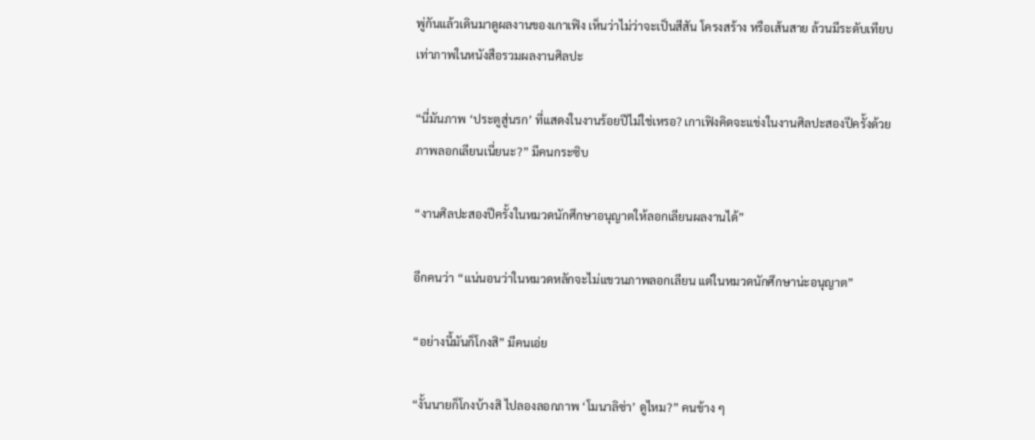พู่กันแล้วเดินมาดูผลงานของเกาเฟิง เห็นว่าไม่ว่าจะเป็นสีสัน โครงสร้าง หรือเส้นสาย ล้วนมีระดับเทียบเท่าภาพในหนังสือรวมผลงานศิลปะ

“นี่มันภาพ ‘ประตูสู่นรก’ ที่แสดงในงานร้อยปีไม่ใช่เหรอ? เกาเฟิงคิดจะแข่งในงานศิลปะสองปีครั้งด้วยภาพลอกเลียนเนี่ยนะ?” มีคนกระซิบ

“งานศิลปะสองปีครั้งในหมวดนักศึกษาอนุญาตให้ลอกเลียนผลงานได้”

อีกคนว่า “แน่นอนว่าในหมวดหลักจะไม่แขวนภาพลอกเลียน แต่ในหมวดนักศึกษาน่ะอนุญาต”

“อย่างนี้มันก็โกงสิ” มีคนเอ่ย

“งั้นนายก็โกงบ้างสิ ไปลองลอกภาพ ‘โมนาลิซ่า’ ดูไหม?” คนข้าง ๆ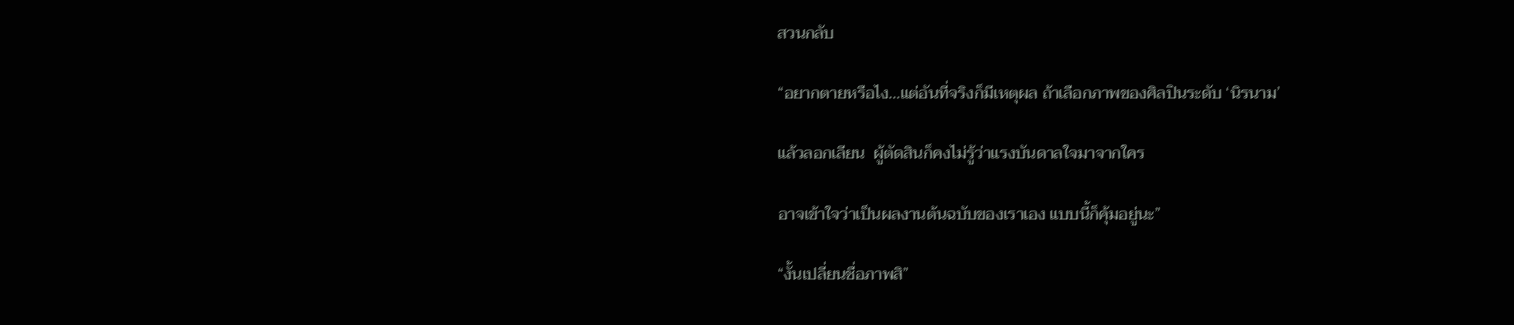สวนกลับ

“อยากตายหรือไง…แต่อันที่จริงก็มีเหตุผล ถ้าเลือกภาพของศิลปินระดับ ‘นิรนาม’

แล้วลอกเลียน  ผู้ตัดสินก็คงไม่รู้ว่าแรงบันดาลใจมาจากใคร

อาจเข้าใจว่าเป็นผลงานต้นฉบับของเราเอง แบบนี้ก็คุ้มอยู่นะ”

“งั้นเปลี่ยนชื่อภาพสิ”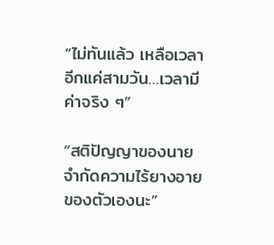“ไม่ทันแล้ว เหลือเวลาอีกแค่สามวัน…เวลามีค่าจริง ๆ”

“สติปัญญาของนายจำกัดความไร้ยางอายของตัวเองนะ”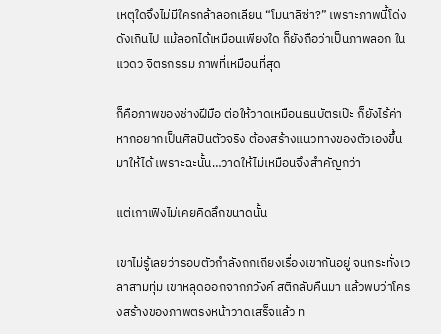เหตุใดจึงไม่มีใครกล้าลอกเลียน “โมนาลิซ่า?” เพราะภาพนี้โด่งดังเกินไป แม้ลอกได้เหมือนเพียงใด ก็ยังถือว่าเป็นภาพลอก ในแวดว จิตรกรรม ภาพที่เหมือนที่สุด

ก็คือภาพของช่างฝีมือ ต่อให้วาดเหมือนธนบัตรเป๊ะ ก็ยังไร้ค่า หากอยากเป็นศิลปินตัวจริง ต้องสร้างแนวทางของตัวเองขึ้นมาให้ได้ เพราะฉะนั้น…วาดให้ไม่เหมือนจึงสำคัญกว่า

แต่เกาเฟิงไม่เคยคิดลึกขนาดนั้น

เขาไม่รู้เลยว่ารอบตัวกำลังถกเถียงเรื่องเขากันอยู่ จนกระทั่งเวลาสามทุ่ม เขาหลุดออกจากภวังค์ สติกลับคืนมา แล้วพบว่าโครงสร้างของภาพตรงหน้าวาดเสร็จแล้ว ท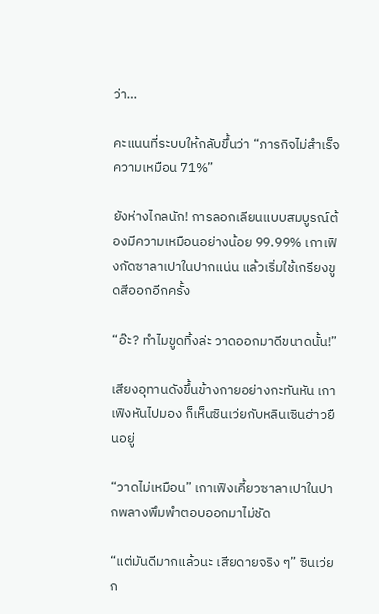ว่า…

คะแนนที่ระบบให้กลับขึ้นว่า “ภารกิจไม่สำเร็จ ความเหมือน 71%”

ยังห่างไกลนัก! การลอกเลียนแบบสมบูรณ์ต้องมีความเหมือนอย่างน้อย 99.99% เกาเฟิงกัดซาลาเปาในปากแน่น แล้วเริ่มใช้เกรียงขูดสีออกอีกครั้ง

“อ๊ะ? ทำไมขูดทิ้งล่ะ วาดออกมาดีขนาดนั้น!”

เสียงอุทานดังขึ้นข้างกายอย่างกะทันหัน เกาเฟิงหันไปมอง ก็เห็นซินเว่ยกับหลินเซินฮ่าวยืนอยู่

“วาดไม่เหมือน” เกาเฟิงเคี้ยวซาลาเปาในปากพลางพึมพำตอบออกมาไม่ชัด

“แต่มันดีมากแล้วนะ เสียดายจริง ๆ” ซินเว่ยก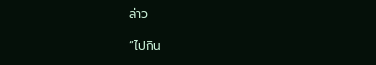ล่าว

“ไปกิน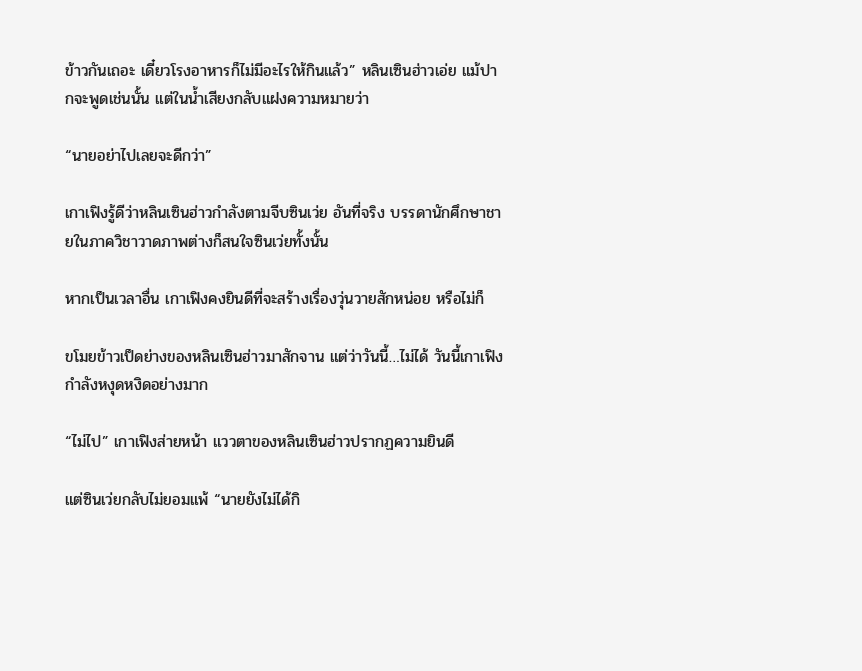ข้าวกันเถอะ เดี๋ยวโรงอาหารก็ไม่มีอะไรให้กินแล้ว” หลินเซินฮ่าวเอ่ย แม้ปากจะพูดเช่นนั้น แต่ในน้ำเสียงกลับแฝงความหมายว่า

“นายอย่าไปเลยจะดีกว่า”

เกาเฟิงรู้ดีว่าหลินเซินฮ่าวกำลังตามจีบซินเว่ย อันที่จริง บรรดานักศึกษาชายในภาควิชาวาดภาพต่างก็สนใจซินเว่ยทั้งนั้น

หากเป็นเวลาอื่น เกาเฟิงคงยินดีที่จะสร้างเรื่องวุ่นวายสักหน่อย หรือไม่ก็

ขโมยข้าวเป็ดย่างของหลินเซินฮ่าวมาสักจาน แต่ว่าวันนี้…ไม่ได้ วันนี้เกาเฟิงกำลังหงุดหงิดอย่างมาก

“ไม่ไป” เกาเฟิงส่ายหน้า แววตาของหลินเซินฮ่าวปรากฏความยินดี

แต่ซินเว่ยกลับไม่ยอมแพ้ “นายยังไม่ได้กิ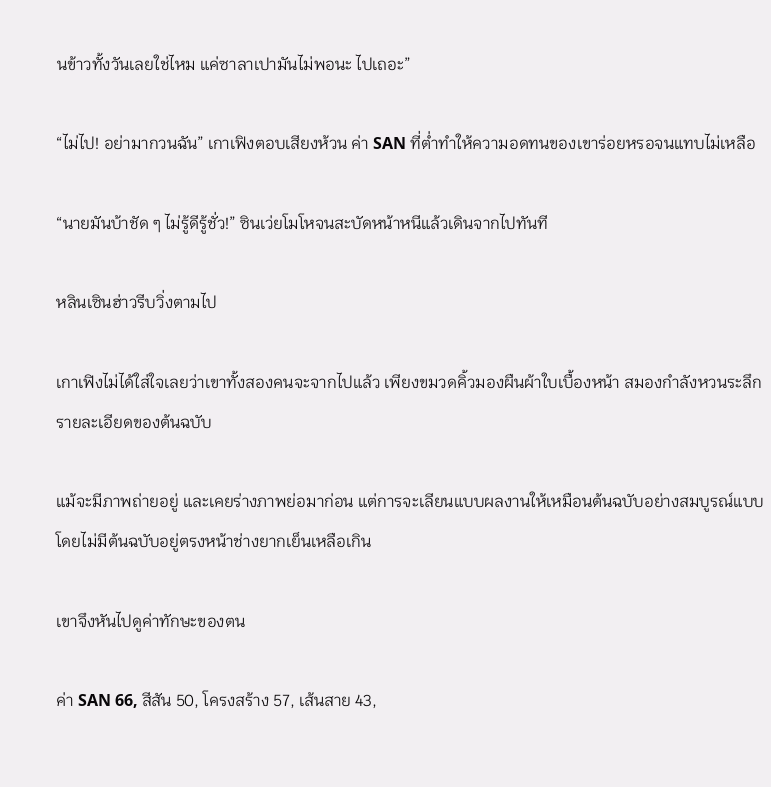นข้าวทั้งวันเลยใช่ไหม แค่ซาลาเปามันไม่พอนะ ไปเถอะ”

“ไม่ไป! อย่ามากวนฉัน” เกาเฟิงตอบเสียงห้วน ค่า SAN ที่ต่ำทำให้ความอดทนของเขาร่อยหรอจนแทบไม่เหลือ

“นายมันบ้าชัด ๆ ไม่รู้ดีรู้ชั่ว!” ซินเว่ยโมโหจนสะบัดหน้าหนีแล้วเดินจากไปทันที

หลินเซินฮ่าวรีบวิ่งตามไป

เกาเฟิงไม่ได้ใส่ใจเลยว่าเขาทั้งสองคนจะจากไปแล้ว เพียงขมวดคิ้วมองผืนผ้าใบเบื้องหน้า สมองกำลังหวนระลึกรายละเอียดของต้นฉบับ

แม้จะมีภาพถ่ายอยู่ และเคยร่างภาพย่อมาก่อน แต่การจะเลียนแบบผลงานให้เหมือนต้นฉบับอย่างสมบูรณ์แบบโดยไม่มีต้นฉบับอยู่ตรงหน้าช่างยากเย็นเหลือเกิน

เขาจึงหันไปดูค่าทักษะของตน

ค่า SAN 66, สีสัน 50, โครงสร้าง 57, เส้นสาย 43,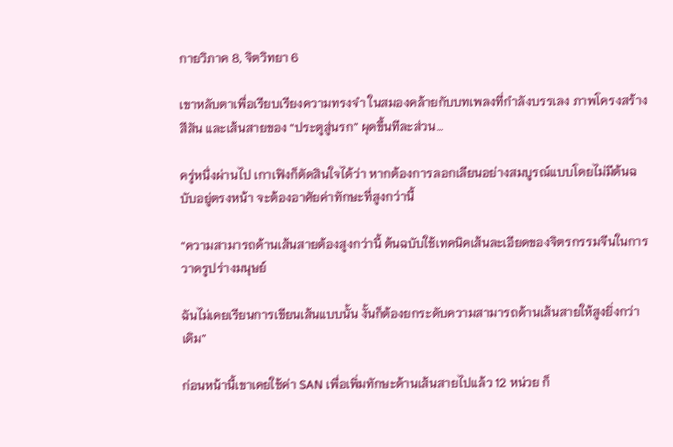กายวิภาค 8, จิตวิทยา 6

เขาหลับตาเพื่อเรียบเรียงความทรงจำ ในสมองคล้ายกับบทเพลงที่กำลังบรรเลง ภาพโครงสร้าง สีสัน และเส้นสายของ “ประตูสู่นรก” ผุดขึ้นทีละส่วน…

ครู่หนึ่งผ่านไป เกาเฟิงก็ตัดสินใจได้ว่า หากต้องการลอกเลียนอย่างสมบูรณ์แบบโดยไม่มีต้นฉบับอยู่ตรงหน้า จะต้องอาศัยค่าทักษะที่สูงกว่านี้

“ความสามารถด้านเส้นสายต้องสูงกว่านี้ ต้นฉบับใช้เทคนิคเส้นละเอียดของจิตรกรรมจีนในการวาดรูปร่างมนุษย์

ฉันไม่เคยเรียนการเขียนเส้นแบบนั้น งั้นก็ต้องยกระดับความสามารถด้านเส้นสายให้สูงยิ่งกว่าเดิม”

ก่อนหน้านี้เขาเคยใช้ค่า SAN เพื่อเพิ่มทักษะด้านเส้นสายไปแล้ว 12 หน่วย ก็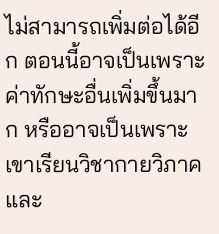ไม่สามารถเพิ่มต่อได้อีก ตอนนี้อาจเป็นเพราะค่าทักษะอื่นเพิ่มขึ้นมาก หรืออาจเป็นเพราะเขาเรียนวิชากายวิภาคและ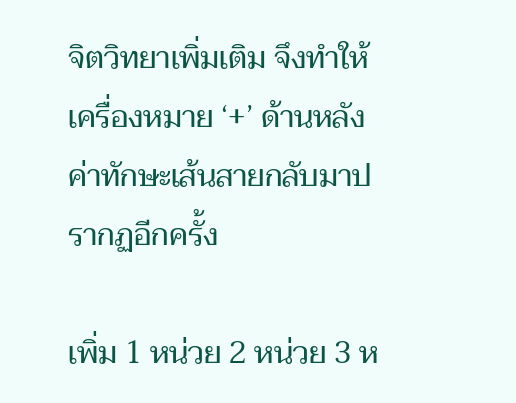จิตวิทยาเพิ่มเติม จึงทำให้เครื่องหมาย ‘+’ ด้านหลังค่าทักษะเส้นสายกลับมาปรากฏอีกครั้ง

เพิ่ม 1 หน่วย 2 หน่วย 3 ห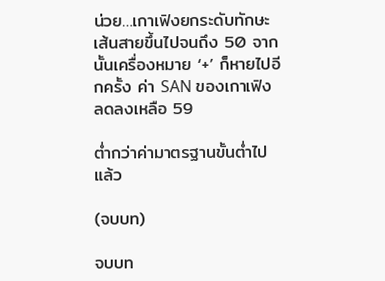น่วย…เกาเฟิงยกระดับทักษะเส้นสายขึ้นไปจนถึง 50 จากนั้นเครื่องหมาย ‘+’ ก็หายไปอีกครั้ง ค่า SAN ของเกาเฟิงลดลงเหลือ 59

ต่ำกว่าค่ามาตรฐานขั้นต่ำไปแล้ว

(จบบท)

จบบท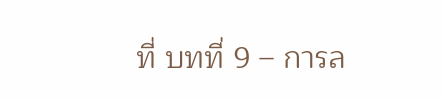ที่ บทที่ 9 – การล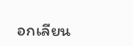อกเลียน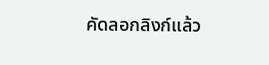คัดลอกลิงก์แล้ว